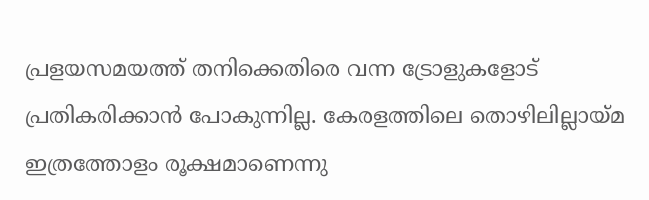പ്രളയസമയത്ത് തനിക്കെതിരെ വന്ന ട്രോളുകളോട് പ്രതികരിക്കാന്‍ പോകുന്നില്ല. കേരളത്തിലെ തൊഴിലില്ലായ്മ ഇത്രത്തോളം രൂക്ഷമാണെന്നു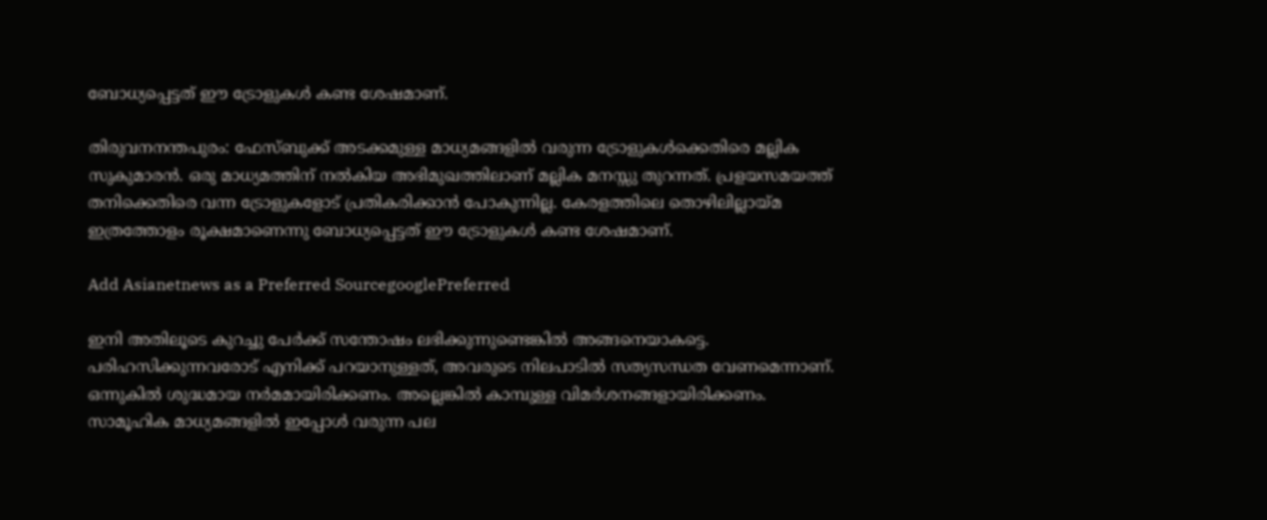ബോധ്യപ്പെട്ടത് ഈ ട്രോളുകള്‍ കണ്ട ശേഷമാണ്.

തിരുവനനന്തപുരം: ഫേസ്ബുക്ക് അടക്കമുള്ള മാധ്യമങ്ങളില്‍ വരുന്ന ട്രോളുകള്‍ക്കെതിരെ മല്ലിക സുകുമാരന്‍. ഒരു മാധ്യമത്തിന് നല്‍കിയ അഭിമുഖത്തിലാണ് മല്ലിക മനസ്സു തുറന്നത്. പ്രളയസമയത്ത് തനിക്കെതിരെ വന്ന ട്രോളുകളോട് പ്രതികരിക്കാന്‍ പോകുന്നില്ല. കേരളത്തിലെ തൊഴിലില്ലായ്മ ഇത്രത്തോളം രൂക്ഷമാണെന്നു ബോധ്യപ്പെട്ടത് ഈ ട്രോളുകള്‍ കണ്ട ശേഷമാണ്.

Add Asianetnews as a Preferred SourcegooglePreferred

ഇനി അതിലൂടെ കുറച്ചു പേര്‍ക്ക് സന്തോഷം ലഭിക്കുന്നുണ്ടെങ്കില്‍ അങ്ങനെയാകട്ടെ. പരിഹസിക്കുന്നവരോട് എനിക്ക് പറയാനുള്ളത്, അവരുടെ നിലപാടില്‍ സത്യസന്ധത വേണമെന്നാണ്. ഒന്നുകില്‍ ശുദ്ധമായ നര്‍മമായിരിക്കണം. അല്ലെങ്കില്‍ കാമ്പുള്ള വിമര്‍ശനങ്ങളായിരിക്കണം. സാമൂഹിക മാധ്യമങ്ങളില്‍ ഇപ്പോള്‍ വരുന്ന പല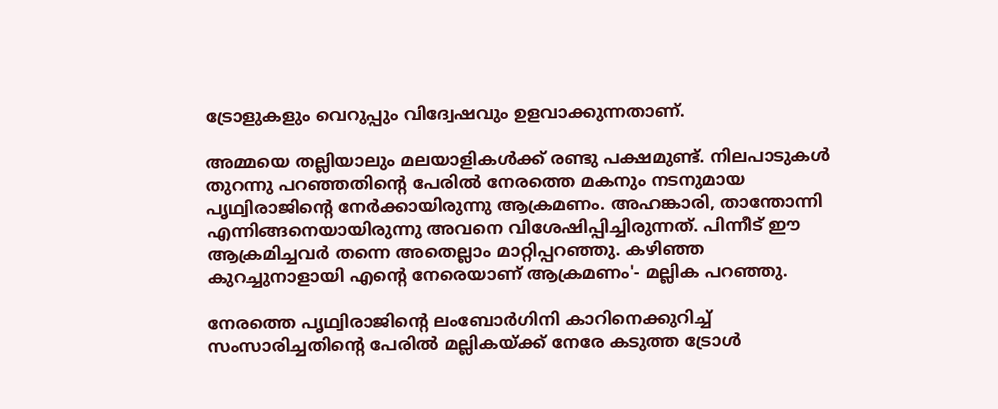ട്രോളുകളും വെറുപ്പും വിദ്വേഷവും ഉളവാക്കുന്നതാണ്.

അമ്മയെ തല്ലിയാലും മലയാളികള്‍ക്ക് രണ്ടു പക്ഷമുണ്ട്. നിലപാടുകള്‍ തുറന്നു പറഞ്ഞതിന്റെ പേരില്‍ നേരത്തെ മകനും നടനുമായ പൃഥ്വിരാജിന്‍റെ നേര്‍ക്കായിരുന്നു ആക്രമണം. അഹങ്കാരി, താന്തോന്നി എന്നിങ്ങനെയായിരുന്നു അവനെ വിശേഷിപ്പിച്ചിരുന്നത്. പിന്നീട് ഈ ആക്രമിച്ചവര്‍ തന്നെ അതെല്ലാം മാറ്റിപ്പറഞ്ഞു. കഴിഞ്ഞ കുറച്ചുനാളായി എന്റെ നേരെയാണ് ആക്രമണം'- മല്ലിക പറഞ്ഞു.

നേരത്തെ പൃഥ്വിരാജിന്‍റെ ലംബോര്‍ഗിനി കാറിനെക്കുറിച്ച് സംസാരിച്ചതിന്‍റെ പേരില്‍ മല്ലികയ്ക്ക് നേരേ കടുത്ത ട്രോള്‍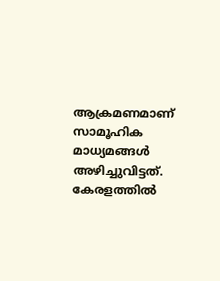ആക്രമണമാണ് സാമൂഹിക മാധ്യമങ്ങള്‍ അഴിച്ചുവിട്ടത്. കേരളത്തില്‍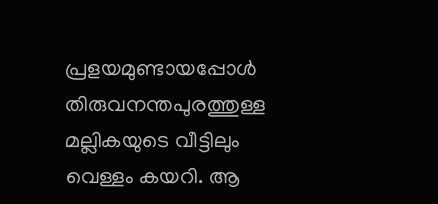പ്രളയമുണ്ടായപ്പോള്‍ തിരുവനന്തപുരത്തുള്ള മല്ലികയുടെ വീട്ടിലും വെള്ളം കയറി. ആ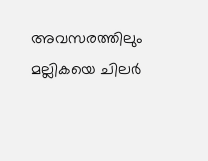അവസരത്തിലും മല്ലികയെ ചിലര്‍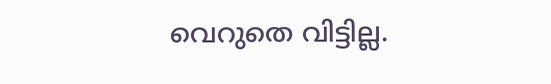വെറുതെ വിട്ടില്ല.